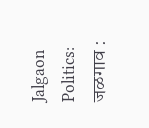Jalgaon Politics: जळगाव :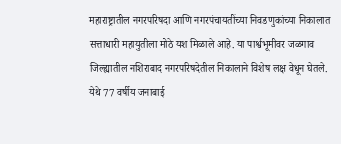महाराष्ट्रातील नगरपरिषदा आणि नगरपंचायतींच्या निवडणुकांच्या निकालात सत्ताधारी महायुतीला मोठे यश मिळाले आहे. या पार्श्वभूमीवर जळगाव जिल्ह्यातील नशिराबाद नगरपरिषदेतील निकालाने विशेष लक्ष वेधून घेतले. येथे 77 वर्षीय जनाबाई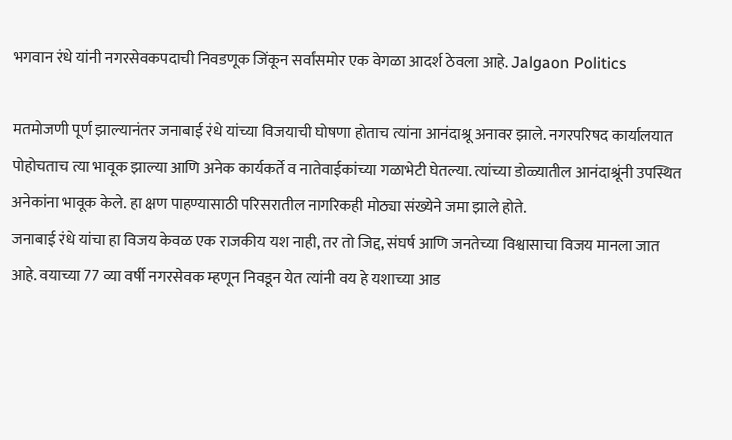भगवान रंधे यांनी नगरसेवकपदाची निवडणूक जिंकून सर्वांसमोर एक वेगळा आदर्श ठेवला आहे. Jalgaon Politics

मतमोजणी पूर्ण झाल्यानंतर जनाबाई रंधे यांच्या विजयाची घोषणा होताच त्यांना आनंदाश्रू अनावर झाले. नगरपरिषद कार्यालयात पोहोचताच त्या भावूक झाल्या आणि अनेक कार्यकर्ते व नातेवाईकांच्या गळाभेटी घेतल्या. त्यांच्या डोळ्यातील आनंदाश्रूंनी उपस्थित अनेकांना भावूक केले. हा क्षण पाहण्यासाठी परिसरातील नागरिकही मोठ्या संख्येने जमा झाले होते.
जनाबाई रंधे यांचा हा विजय केवळ एक राजकीय यश नाही, तर तो जिद्द, संघर्ष आणि जनतेच्या विश्वासाचा विजय मानला जात आहे. वयाच्या 77 व्या वर्षी नगरसेवक म्हणून निवडून येत त्यांनी वय हे यशाच्या आड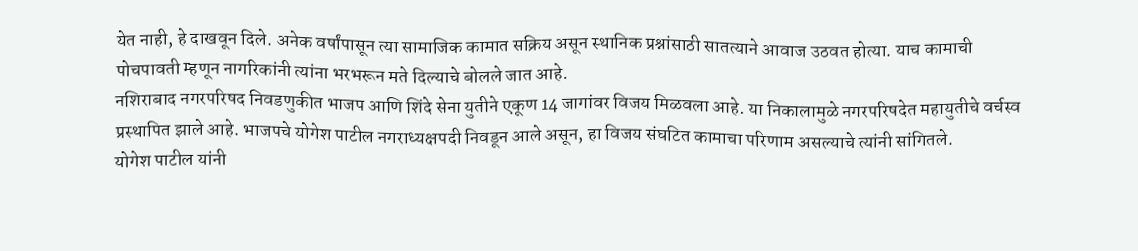येत नाही, हे दाखवून दिले. अनेक वर्षांपासून त्या सामाजिक कामात सक्रिय असून स्थानिक प्रश्नांसाठी सातत्याने आवाज उठवत होत्या. याच कामाची पोचपावती म्हणून नागरिकांनी त्यांना भरभरून मते दिल्याचे बोलले जात आहे.
नशिराबाद नगरपरिषद निवडणुकीत भाजप आणि शिंदे सेना युतीने एकूण 14 जागांवर विजय मिळवला आहे. या निकालामुळे नगरपरिषदेत महायुतीचे वर्चस्व प्रस्थापित झाले आहे. भाजपचे योगेश पाटील नगराध्यक्षपदी निवडून आले असून, हा विजय संघटित कामाचा परिणाम असल्याचे त्यांनी सांगितले.
योगेश पाटील यांनी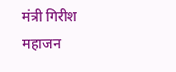मंत्री गिरीश महाजन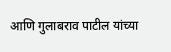आणि गुलाबराव पाटील यांच्या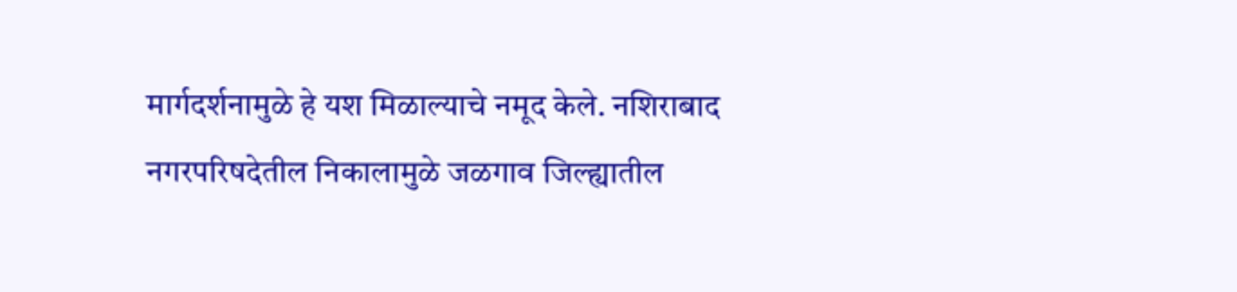मार्गदर्शनामुळे हे यश मिळाल्याचे नमूद केले. नशिराबाद नगरपरिषदेतील निकालामुळे जळगाव जिल्ह्यातील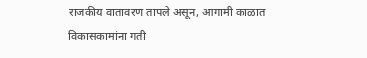राजकीय वातावरण तापले असून, आगामी काळात विकासकामांना गती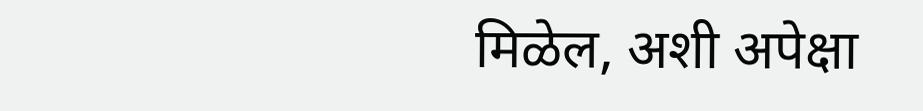मिळेल, अशी अपेक्षा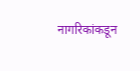नागरिकांकडून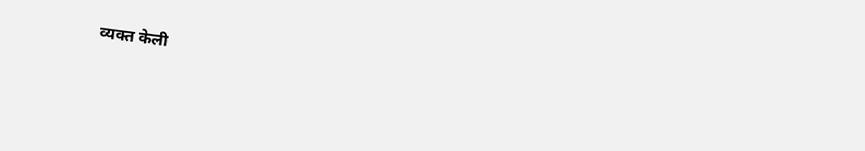व्यक्त केली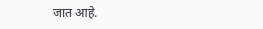जात आहे.